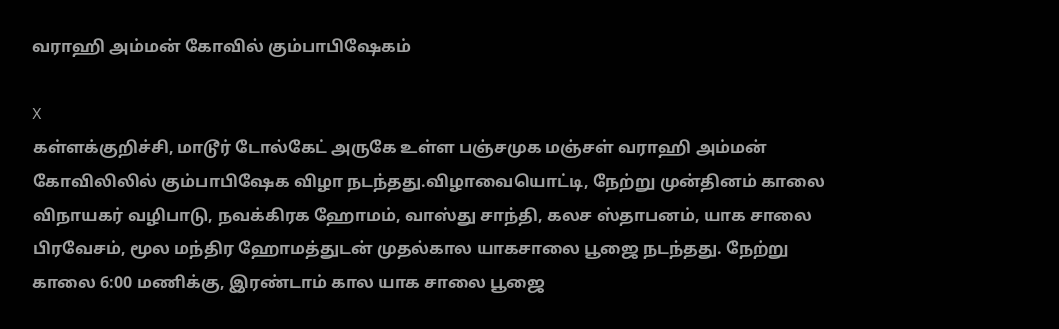வராஹி அம்மன் கோவில் கும்பாபிஷேகம்

X
கள்ளக்குறிச்சி, மாடூர் டோல்கேட் அருகே உள்ள பஞ்சமுக மஞ்சள் வராஹி அம்மன் கோவிலிலில் கும்பாபிஷேக விழா நடந்தது.விழாவையொட்டி, நேற்று முன்தினம் காலை விநாயகர் வழிபாடு, நவக்கிரக ஹோமம், வாஸ்து சாந்தி, கலச ஸ்தாபனம், யாக சாலை பிரவேசம், மூல மந்திர ஹோமத்துடன் முதல்கால யாகசாலை பூஜை நடந்தது. நேற்று காலை 6:00 மணிக்கு, இரண்டாம் கால யாக சாலை பூஜை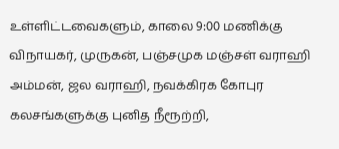உள்ளிட்டவைகளும், காலை 9:00 மணிக்கு விநாயகர், முருகன், பஞ்சமுக மஞ்சள் வராஹி அம்மன், ஜல வராஹி, நவக்கிரக கோபுர கலசங்களுக்கு புனித நீரூற்றி,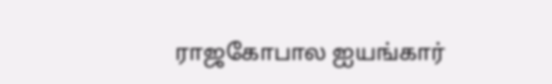ராஜகோபால ஐயங்கார்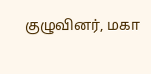குழுவினர், மகா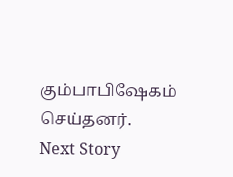கும்பாபிஷேகம் செய்தனர்.
Next Story